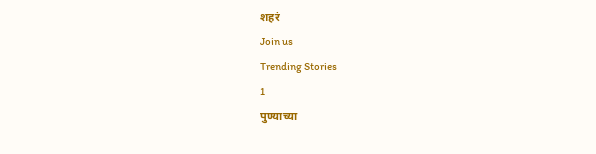शहरं
Join us
Trending Stories
1
पुण्याच्या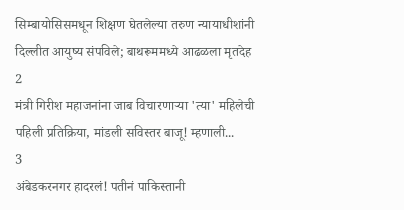सिम्बायोसिसमधून शिक्षण घेतलेल्या तरुण न्यायाधीशांनी दिल्लीत आयुष्य संपविले; बाथरूममध्ये आढळला मृतदेह
2
मंत्री गिरीश महाजनांना जाब विचारणाऱ्या 'त्या' महिलेची पहिली प्रतिक्रिया, मांडली सविस्तर बाजू! म्हणाली...
3
अंबेडकरनगर हादरलं! पतीनं पाकिस्तानी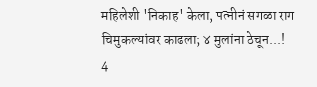महिलेशी 'निकाह' केला, पत्नीनं सगळा राग चिमुकल्यांवर काढला; ४ मुलांना ठेचून...!
4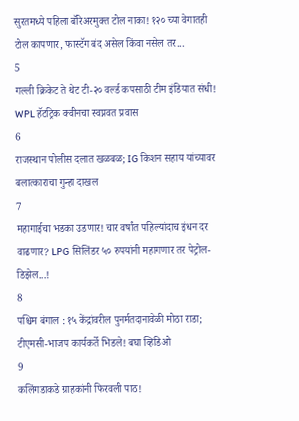सुरतमध्ये पहिला बॅरिअरमुक्त टोल नाका! १२० च्या वेगातही टोल कापणार, फास्टॅग बंद असेल किंवा नसेल तर...
5
गल्ली क्रिकेट ते थेट टी-२० वर्ल्ड कपसाठी टीम इंडियात संधी! WPL हॅटट्रिक क्वीनचा स्वप्नवत प्रवास
6
राजस्थान पोलीस दलात खळबळ; IG किशन सहाय यांच्यावर बलात्काराचा गुन्हा दाखल
7
महागाईचा भडका उडणार! चार वर्षांत पहिल्यांदाच इंधन दर वाढणार? LPG सिलिंडर ५० रुपयांनी महागणार तर पेट्रोल-डिझेल...!
8
पश्चिम बंगाल : १५ केंद्रांवरील पुनर्मतदानावेळी मोठा राडा; टीएमसी-भाजप कार्यकर्ते भिडले! बघा व्हिडिओ
9
कलिंगडाकडे ग्राहकांनी फिरवली पाठ!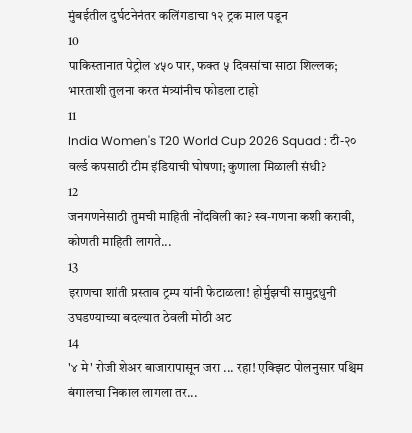मुंबईतील दुर्घटनेनंतर कलिंगडाचा १२ ट्रक माल पडून
10
पाकिस्तानात पेट्रोल ४५० पार, फक्त ५ दिवसांचा साठा शिल्लक; भारताशी तुलना करत मंत्र्यांनीच फोडला टाहो
11
India Women's T20 World Cup 2026 Squad : टी-२० वर्ल्ड कपसाठी टीम इंडियाची घोषणा; कुणाला मिळाली संधी?
12
जनगणनेसाठी तुमची माहिती नोंदविली का? स्व-गणना कशी करावी, कोणती माहिती लागते...
13
इराणचा शांती प्रस्ताव ट्रम्प यांनी फेटाळला! होर्मुझची सामुद्रधुनी उघडण्याच्या बदल्यात ठेवली मोठी अट
14
'४ मे' रोजी शेअर बाजारापासून जरा ... रहा! एक्झिट पोलनुसार पश्चिम बंगालचा निकाल लागला तर...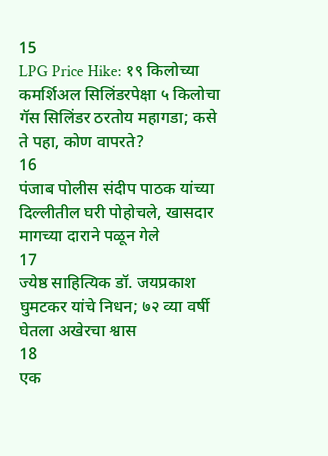15
LPG Price Hike: १९ किलोच्या कमर्शिअल सिलिंडरपेक्षा ५ किलोचा गॅस सिलिंडर ठरतोय महागडा; कसे ते पहा, कोण वापरते?
16
पंजाब पोलीस संदीप पाठक यांच्या दिल्लीतील घरी पोहोचले, खासदार मागच्या दाराने पळून गेले
17
ज्येष्ठ साहित्यिक डॉ. जयप्रकाश घुमटकर यांचे निधन; ७२ व्या वर्षी घेतला अखेरचा श्वास
18
एक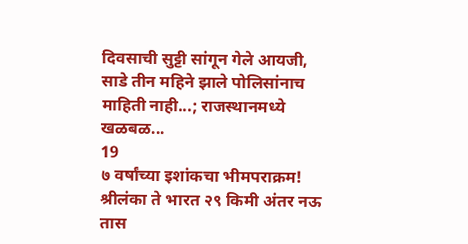दिवसाची सुट्टी सांगून गेले आयजी, साडे तीन महिने झाले पोलिसांनाच माहिती नाही...; राजस्थानमध्ये खळबळ...
19
७ वर्षांच्या इशांकचा भीमपराक्रम! श्रीलंका ते भारत २९ किमी अंतर नऊ तास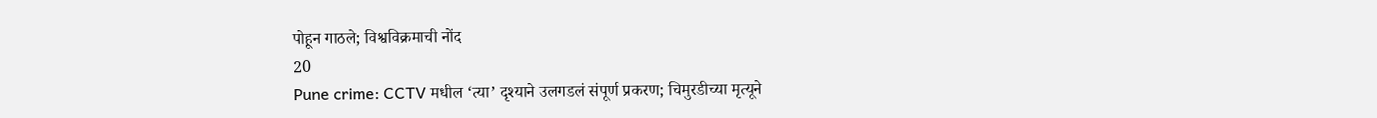पोहून गाठले; विश्वविक्रमाची नोंद
20
Pune crime: CCTV मधील ‘त्या’ दृश्याने उलगडलं संपूर्ण प्रकरण; चिमुरडीच्या मृत्यूने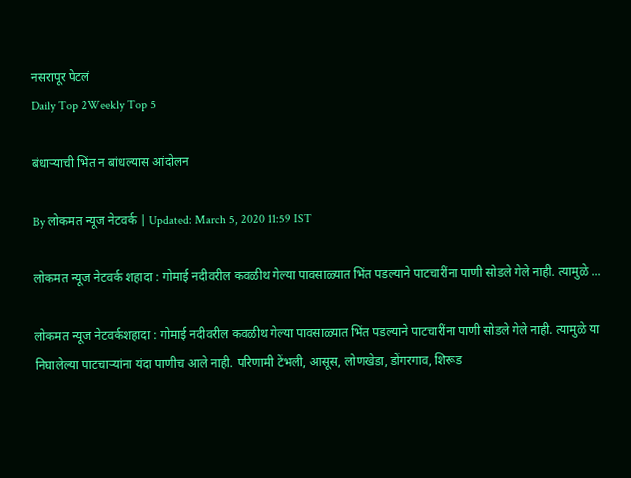नसरापूर पेटलं
Daily Top 2Weekly Top 5

बंधाऱ्याची भिंत न बांधल्यास आंदोलन

By लोकमत न्यूज नेटवर्क | Updated: March 5, 2020 11:59 IST

लोकमत न्यूज नेटवर्क शहादा : गोमाई नदीवरील कवळीथ गेल्या पावसाळ्यात भिंत पडल्याने पाटचारींना पाणी सोडले गेले नाही. त्यामुळे ...

लोकमत न्यूज नेटवर्कशहादा : गोमाई नदीवरील कवळीथ गेल्या पावसाळ्यात भिंत पडल्याने पाटचारींना पाणी सोडले गेले नाही. त्यामुळे या निघालेल्या पाटचाऱ्यांना यंदा पाणीच आले नाही. परिणामी टेंभली, आसूस, लोणखेडा, डोंगरगाव, शिरूड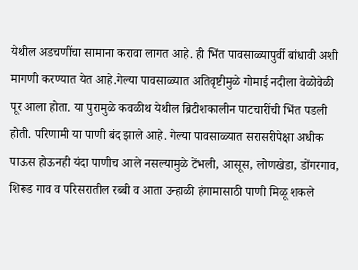येथील अडचणींचा सामाना करावा लागत आहे. ही भिंत पावसाळ्यापुर्वी बांधावी अशी मागणी करण्यात येत आहे.गेल्या पावसाळ्यात अतिवृष्टीमुळे गोमाई नदीला वेळोवेळी पूर आला होता. या पुरामुळे कवळीथ येथील ब्रिटीशकालीन पाटचारींची भिंत पडली होती. परिणामी या पाणी बंद झाले आहे. गेल्या पावसाळ्यात सरासरीपेक्षा अधीक पाऊस होऊनही यंदा पाणीच आले नसल्यामुळे टेंभली, आसूस, लोणखेडा, डोंगरगाव, शिरूड गाव व परिसरातील रब्बी व आता उन्हाळी हंगामासाठी पाणी मिळू शकले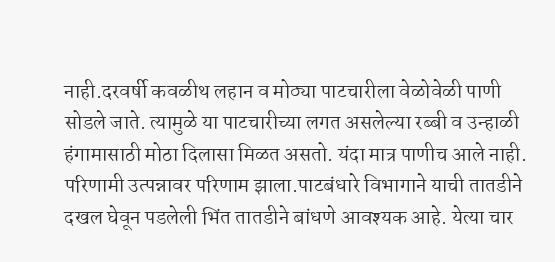नाही.दरवर्षी कवळीथ लहान व मोठ्या पाटचारीला वेळोवेळी पाणी सोडले जाते. त्यामुळे या पाटचारीच्या लगत असलेल्या रब्बी व उन्हाळी हंगामासाठी मोठा दिलासा मिळत असतो. यंदा मात्र पाणीच आले नाही. परिणामी उत्पन्नावर परिणाम झाला.पाटबंधारे विभागाने याची तातडीने दखल घेवून पडलेली भिंत तातडीने बांधणे आवश्यक आहे. येत्या चार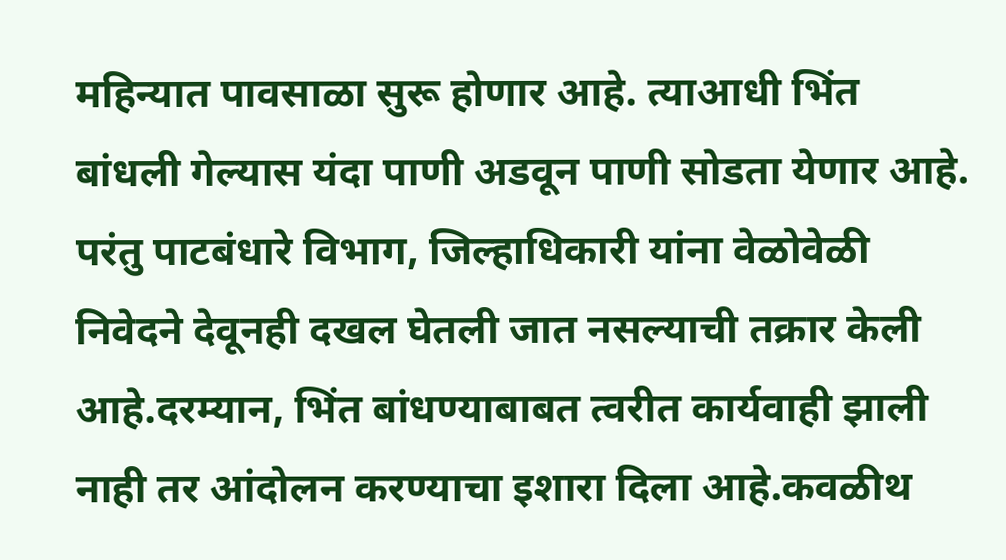महिन्यात पावसाळा सुरू होणार आहे. त्याआधी भिंत बांधली गेल्यास यंदा पाणी अडवून पाणी सोडता येणार आहे. परंतु पाटबंधारे विभाग, जिल्हाधिकारी यांना वेळोवेळी निवेदने देवूनही दखल घेतली जात नसल्याची तक्रार केली आहे.दरम्यान, भिंत बांधण्याबाबत त्वरीत कार्यवाही झाली नाही तर आंदोलन करण्याचा इशारा दिला आहे.कवळीथ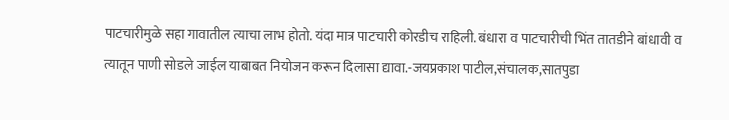पाटचारीमुळे सहा गावातील त्याचा लाभ होतो. यंदा मात्र पाटचारी कोरडीच राहिली. बंधारा व पाटचारीची भिंत तातडीने बांधावी व त्यातून पाणी सोडले जाईल याबाबत नियोजन करून दिलासा द्यावा.-जयप्रकाश पाटील,संचालक,सातपुडा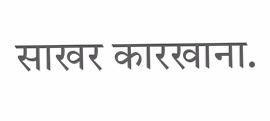साखर कारखाना.